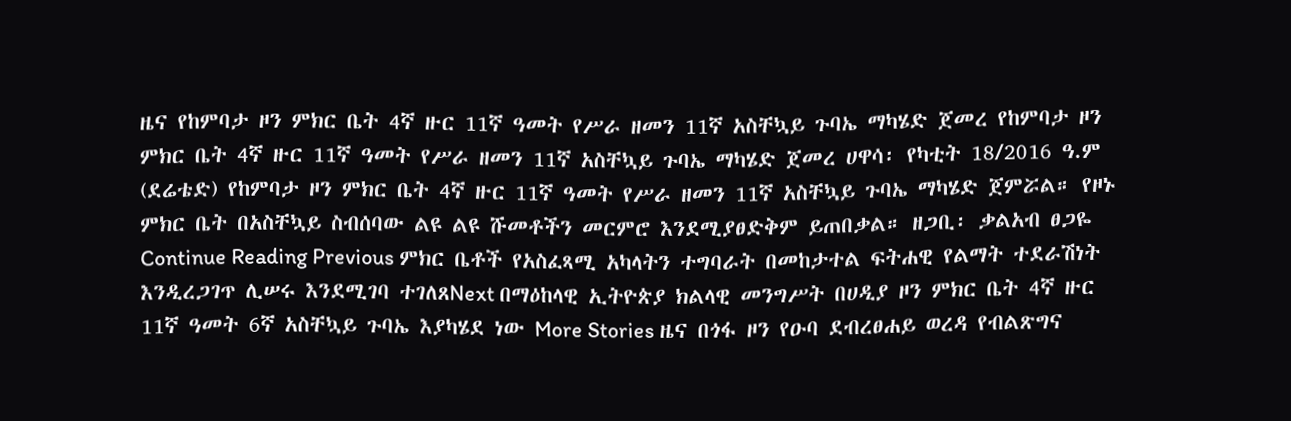ዜና የከምባታ ዞን ምክር ቤት 4ኛ ዙር 11ኛ ዓመት የሥራ ዘመን 11ኛ አስቸኳይ ጉባኤ ማካሄድ ጀመረ የከምባታ ዞን ምክር ቤት 4ኛ ዙር 11ኛ ዓመት የሥራ ዘመን 11ኛ አስቸኳይ ጉባኤ ማካሄድ ጀመረ ሀዋሳ፡ የካቲት 18/2016 ዓ.ም (ደሬቴድ) የከምባታ ዞን ምክር ቤት 4ኛ ዙር 11ኛ ዓመት የሥራ ዘመን 11ኛ አስቸኳይ ጉባኤ ማካሄድ ጀምሯል። የዞኑ ምክር ቤት በአስቸኳይ ስብሰባው ልዩ ልዩ ሹመቶችን መርምሮ እንደሚያፀድቅም ይጠበቃል። ዘጋቢ፡ ቃልአብ ፀጋዬ Continue Reading Previous ምክር ቤቶች የአስፈጻሚ አካላትን ተግባራት በመከታተል ፍትሐዊ የልማት ተደራሽነት እንዲረጋገጥ ሊሠሩ እንደሚገባ ተገለጸNext በማዕከላዊ ኢትዮጵያ ክልላዊ መንግሥት በሀዲያ ዞን ምክር ቤት 4ኛ ዙር 11ኛ ዓመት 6ኛ አስቸኳይ ጉባኤ እያካሄደ ነው More Stories ዜና በጎፋ ዞን የዑባ ደብረፀሐይ ወረዳ የብልጽግና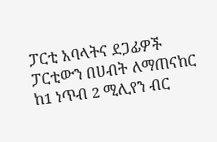ፓርቲ አባላትና ደጋፊዎች ፓርቲውን በሀብት ለማጠናከር ከ1 ነጥብ 2 ሚሊየን ብር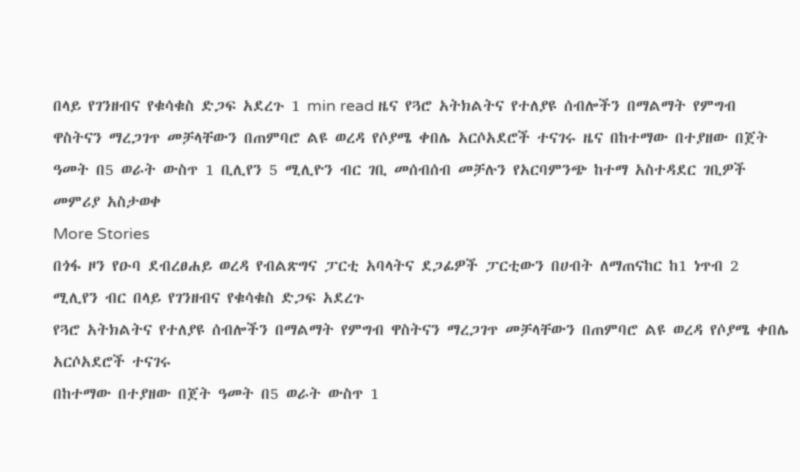በላይ የገንዘብና የቁሳቁስ ድጋፍ አደረጉ 1 min read ዜና የጓሮ አትክልትና የተለያዩ ሰብሎችን በማልማት የምግብ ዋስትናን ማረጋገጥ መቻላቸውን በጠምባሮ ልዩ ወረዳ የሶያሜ ቀበሌ አርሶአደሮች ተናገሩ ዜና በከተማው በተያዘው በጀት ዓመት በ5 ወራት ውስጥ 1 ቢሊየን 5 ሚሊዮን ብር ገቢ መሰብሰብ መቻሉን የአርባምንጭ ከተማ አስተዳደር ገቢዎች መምሪያ አስታወቀ
More Stories
በጎፋ ዞን የዑባ ደብረፀሐይ ወረዳ የብልጽግና ፓርቲ አባላትና ደጋፊዎች ፓርቲውን በሀብት ለማጠናከር ከ1 ነጥብ 2 ሚሊየን ብር በላይ የገንዘብና የቁሳቁስ ድጋፍ አደረጉ
የጓሮ አትክልትና የተለያዩ ሰብሎችን በማልማት የምግብ ዋስትናን ማረጋገጥ መቻላቸውን በጠምባሮ ልዩ ወረዳ የሶያሜ ቀበሌ አርሶአደሮች ተናገሩ
በከተማው በተያዘው በጀት ዓመት በ5 ወራት ውስጥ 1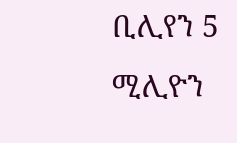ቢሊየን 5 ሚሊዮን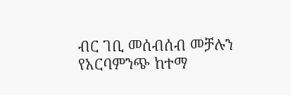ብር ገቢ መሰብሰብ መቻሉን የአርባምንጭ ከተማ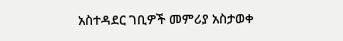አስተዳደር ገቢዎች መምሪያ አስታወቀ